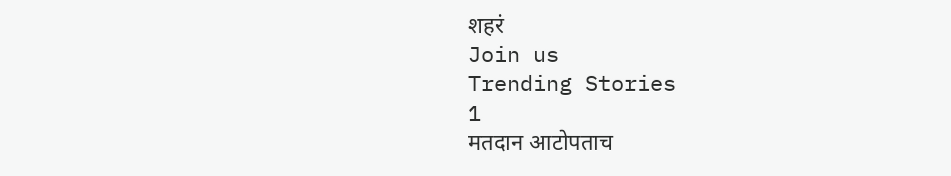शहरं
Join us
Trending Stories
1
मतदान आटोपताच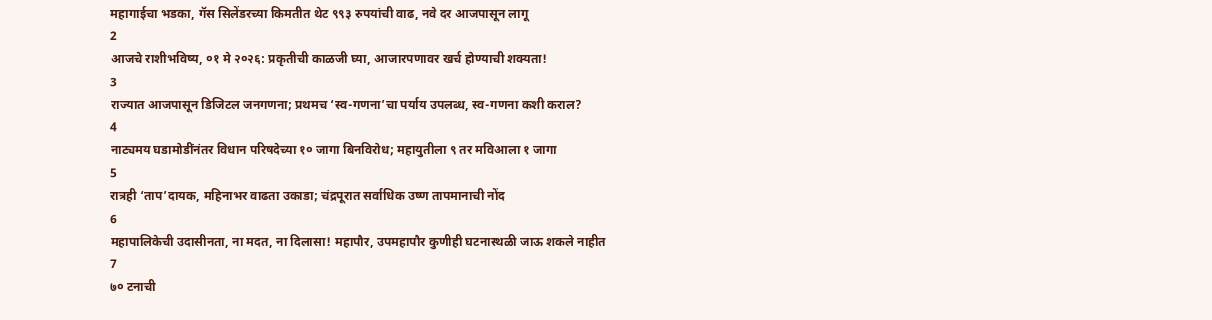महागाईचा भडका, गॅस सिलेंडरच्या किमतीत थेट ९९३ रुपयांची वाढ, नवे दर आजपासून लागू
2
आजचे राशीभविष्य, ०१ मे २०२६: प्रकृतीची काळजी घ्या, आजारपणावर खर्च होण्याची शक्यता!
3
राज्यात आजपासून डिजिटल जनगणना; प्रथमच ‘स्व-गणना’चा पर्याय उपलब्ध, स्व-गणना कशी कराल?
4
नाट्यमय घडामोडींनंतर विधान परिषदेच्या १० जागा बिनविरोध; महायुतीला ९ तर मविआला १ जागा
5
रात्रही ‘ताप’दायक, महिनाभर वाढता उकाडा; चंद्रपूरात सर्वाधिक उष्ण तापमानाची नोंद
6
महापालिकेची उदासीनता, ना मदत, ना दिलासा! महापौर, उपमहापौर कुणीही घटनास्थळी जाऊ शकले नाहीत
7
७० टनाची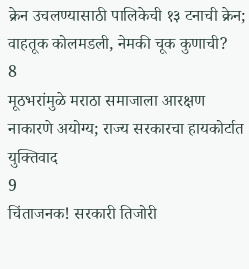क्रेन उचलण्यासाठी पालिकेची १३ टनाची क्रेन; वाहतूक कोलमडली, नेमकी चूक कुणाची?
8
मूठभरांमुळे मराठा समाजाला आरक्षण नाकारणे अयोग्य; राज्य सरकारचा हायकोर्टात युक्तिवाद
9
चिंताजनक! सरकारी तिजोरी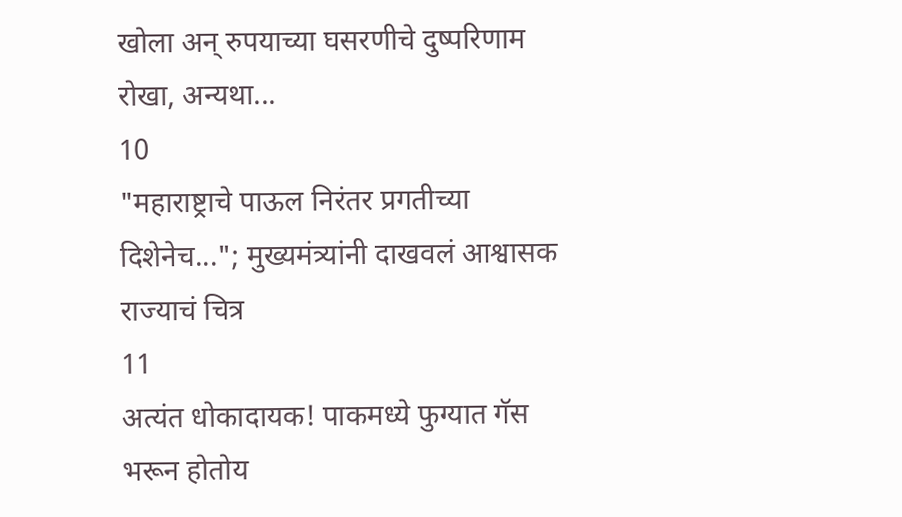खोला अन् रुपयाच्या घसरणीचे दुष्परिणाम रोखा, अन्यथा...
10
"महाराष्ट्राचे पाऊल निरंतर प्रगतीच्या दिशेनेच..."; मुख्यमंत्र्यांनी दाखवलं आश्वासक राज्याचं चित्र
11
अत्यंत धोकादायक! पाकमध्ये फुग्यात गॅस भरून होतोय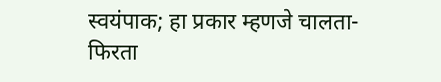स्वयंपाक; हा प्रकार म्हणजे चालता-फिरता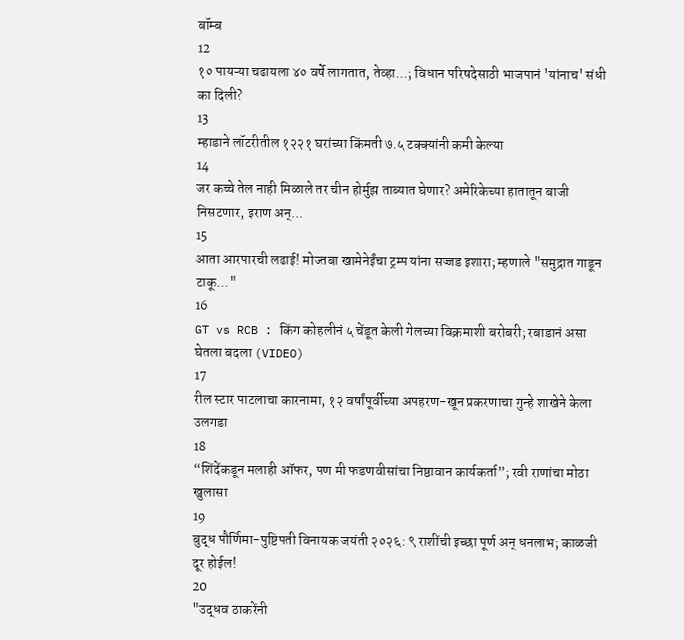बॉम्ब
12
१० पायऱ्या चढायला ४० वर्षे लागतात, तेव्हा...; विधान परिषदेसाठी भाजपानं 'यांनाच' संधी का दिली?
13
म्हाडाने लॉटरीतील १२२१ घरांच्या किंमती ७.५ टक्क्यांनी कमी केल्या
14
जर कच्चे तेल नाही मिळाले तर चीन होर्मुझ ताब्यात घेणार? अमेरिकेच्या हातातून बाजी निसटणार, इराण अन्...
15
आता आरपारची लढाई! मोज्तबा खामेनेईंचा ट्रम्प यांना सज्जड इशारा; म्हणाले "समुद्रात गाडून टाकू..."
16
GT vs RCB : किंग कोहलीनं ५ चेंडूत केली गेलच्या विक्रमाशी बरोबरी; रबाडानं असा घेतला बदला (VIDEO)
17
रील स्टार पाटलाचा कारनामा, १२ वर्षांपूर्वीच्या अपहरण-खून प्रकरणाचा गुन्हे शाखेने केला उलगडा
18
“शिंदेंकडून मलाही ऑफर, पण मी फडणवीसांचा निष्ठावान कार्यकर्ता”; रवी राणांचा मोठा खुलासा
19
बुद्ध पौर्णिमा-पुष्टिपती विनायक जयंती २०२६: ९ राशींची इच्छा पूर्ण अन् धनलाभ; काळजी दूर होईल!
20
"उद्धव ठाकरेंनी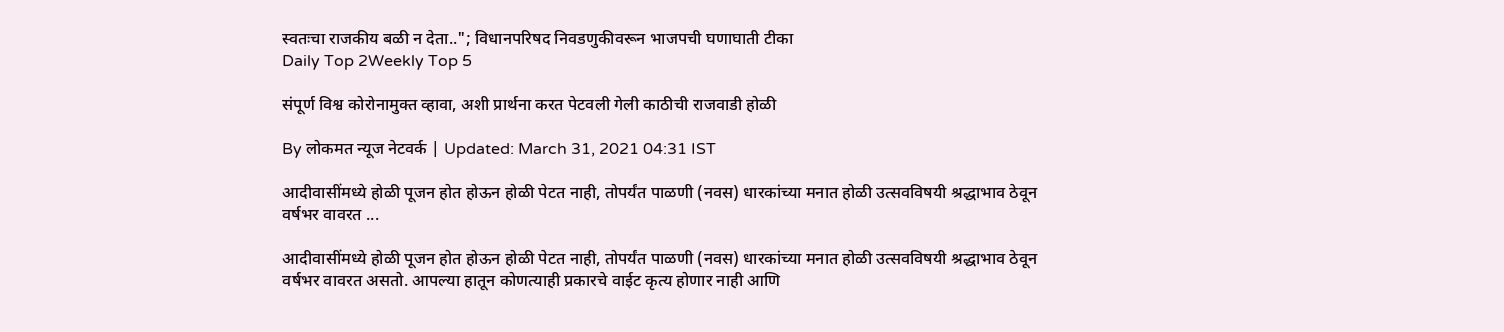स्वतःचा राजकीय बळी न देता.."; विधानपरिषद निवडणुकीवरून भाजपची घणाघाती टीका
Daily Top 2Weekly Top 5

संपूर्ण विश्व कोरोनामुक्त व्हावा, अशी प्रार्थना करत पेटवली गेली काठीची राजवाडी होळी

By लोकमत न्यूज नेटवर्क | Updated: March 31, 2021 04:31 IST

आदीवासींमध्ये होळी पूजन होत होऊन होळी पेटत नाही, तोपर्यंत पाळणी (नवस) धारकांच्या मनात होळी उत्सवविषयी श्रद्धाभाव ठेवून वर्षभर वावरत ...

आदीवासींमध्ये होळी पूजन होत होऊन होळी पेटत नाही, तोपर्यंत पाळणी (नवस) धारकांच्या मनात होळी उत्सवविषयी श्रद्धाभाव ठेवून वर्षभर वावरत असतो. आपल्या हातून कोणत्याही प्रकारचे वाईट कृत्य होणार नाही आणि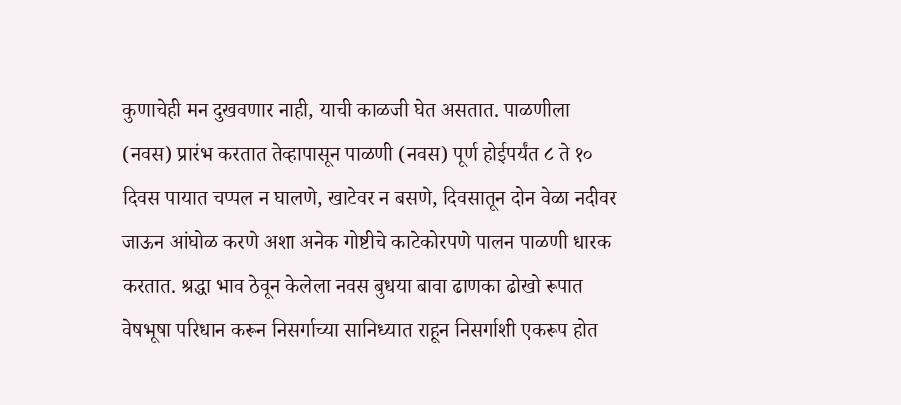कुणाचेही मन दुखवणार नाही, याची काळजी घेत असतात. पाळणीला (नवस) प्रारंभ करतात तेव्हापासून पाळणी (नवस) पूर्ण होईपर्यंत ८ ते १० दिवस पायात चप्पल न घालणे, खाटेवर न बसणे, दिवसातून दोन वेळा नदीवर जाऊन आंघोळ करणे अशा अनेक गोष्टीचे काटेकोरपणे पालन पाळणी धारक करतात. श्रद्धा भाव ठेवून केलेला नवस बुधया बावा ढाणका ढोखो रूपात वेषभूषा परिधान करून निसर्गाच्या सानिध्यात राहून निसर्गाशी एकरूप होत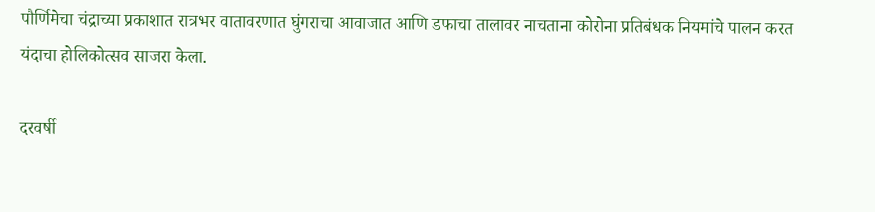पौर्णिमेचा चंद्राच्या प्रकाशात रात्रभर वातावरणात घुंगराचा आवाजात आणि डफाचा तालावर नाचताना कोरोना प्रतिबंधक नियमांचे पालन करत यंदाचा होलिकोत्सव साजरा केला.

दरवर्षी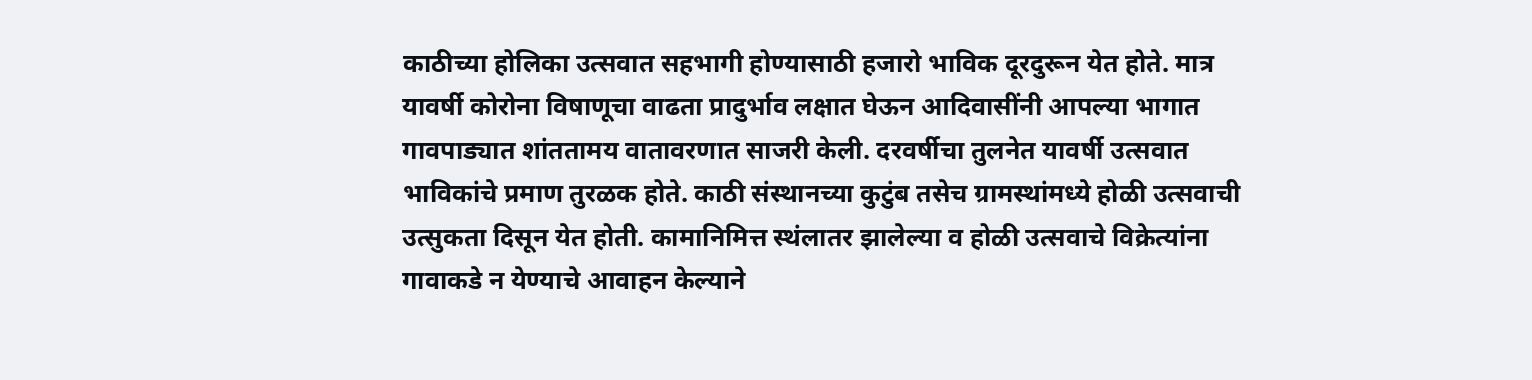काठीच्या होलिका उत्सवात सहभागी होण्यासाठी हजारो भाविक दूरदुरून येत होते. मात्र यावर्षी कोरोना विषाणूचा वाढता प्रादुर्भाव लक्षात घेऊन आदिवासींनी आपल्या भागात गावपाड्यात शांततामय वातावरणात साजरी केली. दरवर्षीचा तुलनेत यावर्षी उत्सवात भाविकांचे प्रमाण तुरळक होते. काठी संस्थानच्या कुटुंब तसेच ग्रामस्थांमध्ये होळी उत्सवाची उत्सुकता दिसून येत होती. कामानिमित्त स्थंलातर झालेल्या व होळी उत्सवाचे विक्रेत्यांना गावाकडे न येण्याचे आवाहन केल्याने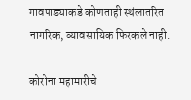गावपाड्याकडे कोणताही स्थंलातरित नागरिक, व्यावसायिक फिरकले नाही.

कोरोना महामारीचे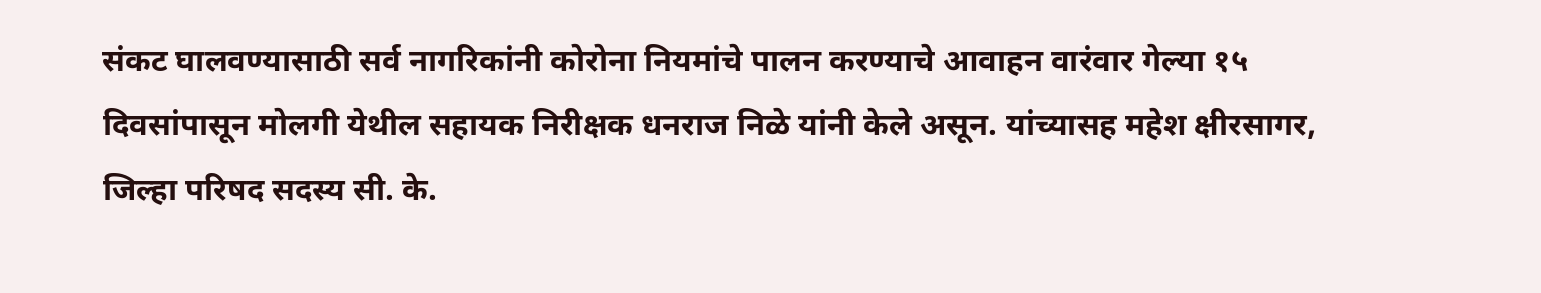संकट घालवण्यासाठी सर्व नागरिकांनी कोरोना नियमांचे पालन करण्याचे आवाहन वारंवार गेल्या १५ दिवसांपासून मोलगी येथील सहायक निरीक्षक धनराज निळे यांनी केले असून. यांच्यासह महेश क्षीरसागर, जिल्हा परिषद सदस्य सी. के.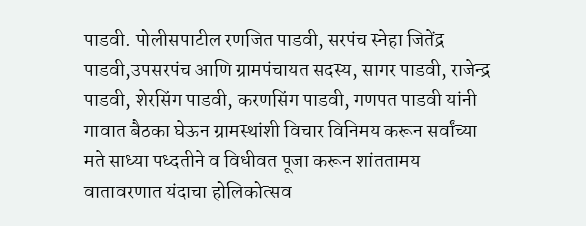पाडवी. पोलीसपाटील रणजित पाडवी, सरपंच स्नेहा जितेंद्र पाडवी,उपसरपंच आणि ग्रामपंचायत सदस्य, सागर पाडवी, राजेन्द्र पाडवी, शेरसिंग पाडवी, करणसिंग पाडवी, गणपत पाडवी यांनी गावात बैठका घेऊन ग्रामस्थांशी विचार विनिमय करून सर्वांच्या मते साध्या पध्दतीने व विधीवत पूजा करून शांततामय वातावरणात यंदाचा होलिकोत्सव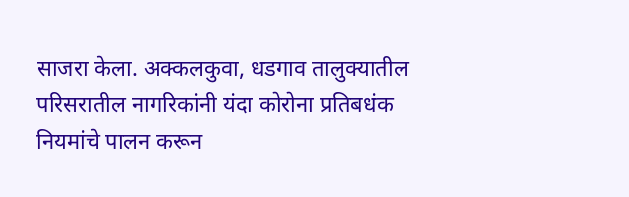साजरा केला. अक्कलकुवा, धडगाव तालुक्यातील परिसरातील नागरिकांनी यंदा कोरोना प्रतिबधंक नियमांचे पालन करून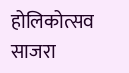होलिकोत्सव साजरा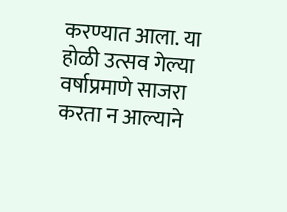करण्यात आला. या होळी उत्सव गेल्या वर्षाप्रमाणे साजरा करता न आल्याने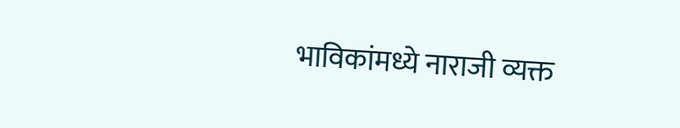भाविकांमध्ये नाराजी व्यक्त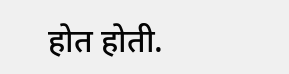होत होती.